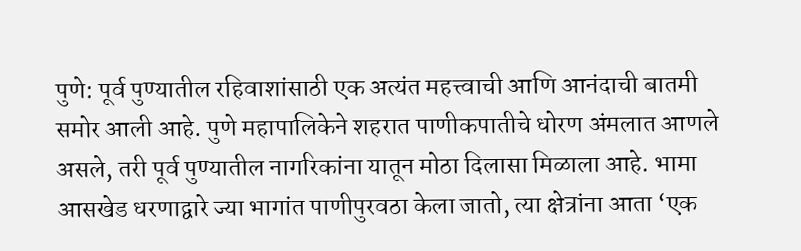पुणे: पूर्व पुण्यातील रहिवाशांसाठी एक अत्यंत महत्त्वाची आणि आनंदाची बातमी समोर आली आहे. पुणे महापालिकेने शहरात पाणीकपातीचे धोरण अंमलात आणले असले, तरी पूर्व पुण्यातील नागरिकांना यातून मोठा दिलासा मिळाला आहे. भामा आसखेड धरणाद्वारे ज्या भागांत पाणीपुरवठा केला जातो, त्या क्षेत्रांना आता ‘एक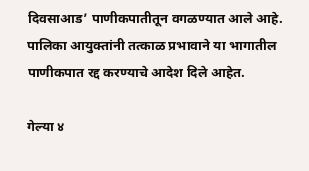दिवसाआड’ पाणीकपातीतून वगळण्यात आले आहे. पालिका आयुक्तांनी तत्काळ प्रभावाने या भागातील पाणीकपात रद्द करण्याचे आदेश दिले आहेत.

गेल्या ४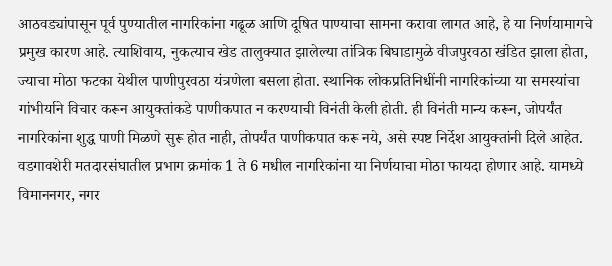आठवड्यांपासून पूर्व पुण्यातील नागरिकांना गढूळ आणि दूषित पाण्याचा सामना करावा लागत आहे, हे या निर्णयामागचे प्रमुख कारण आहे. त्याशिवाय, नुकत्याच खेड तालुक्यात झालेल्या तांत्रिक बिघाडामुळे वीजपुरवठा खंडित झाला होता, ज्याचा मोठा फटका येथील पाणीपुरवठा यंत्रणेला बसला होता. स्थानिक लोकप्रतिनिधींनी नागरिकांच्या या समस्यांचा गांभीर्याने विचार करून आयुक्तांकडे पाणीकपात न करण्याची विनंती केली होती. ही विनंती मान्य करून, जोपर्यंत नागरिकांना शुद्ध पाणी मिळणे सुरू होत नाही, तोपर्यंत पाणीकपात करू नये, असे स्पष्ट निर्देश आयुक्तांनी दिले आहेत.
वडगावशेरी मतदारसंघातील प्रभाग क्रमांक 1 ते 6 मधील नागरिकांना या निर्णयाचा मोठा फायदा होणार आहे. यामध्ये विमाननगर, नगर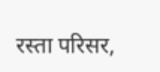रस्ता परिसर,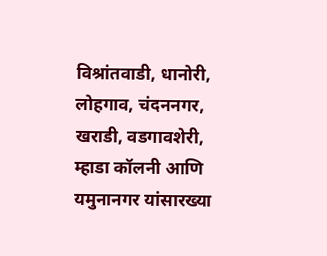विश्रांतवाडी, धानोरी, लोहगाव, चंदननगर, खराडी, वडगावशेरी, म्हाडा कॉलनी आणि यमुनानगर यांसारख्या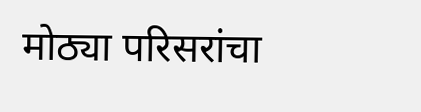मोठ्या परिसरांचा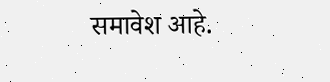समावेश आहे.